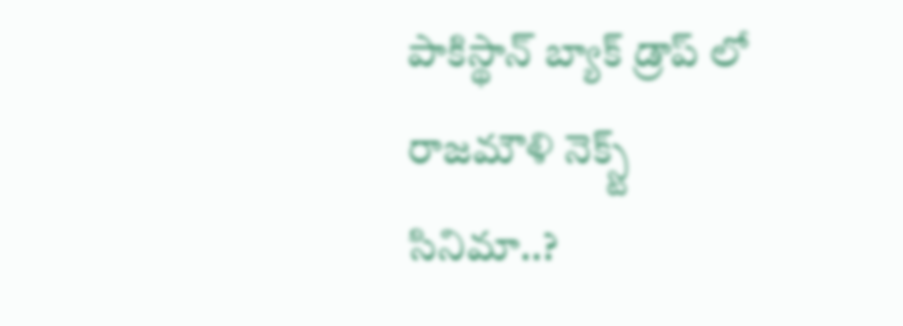పాకిస్థాన్ బ్యాక్ డ్రాప్ లో రాజమౌళి నెక్స్ట్ సినిమా..?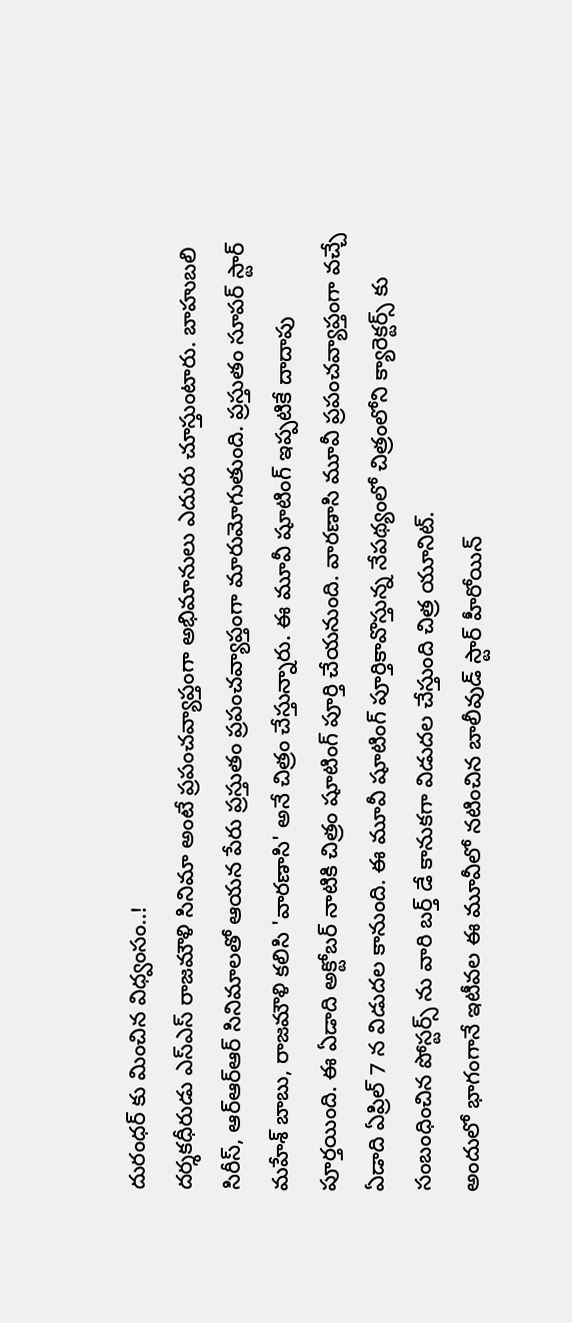దురంధర్ కు మించిన విధ్వంసం..!
దర్శకధీరుడు ఎస్ఎస్ రాజమౌళి సినిమా అంటే ప్రపంచవ్యాప్తంగా అభిమానులు ఎదురు చూస్తుంటారు. బాహుబలి సిరీస్, ఆర్ఆర్ఆర్ సినిమాలతో ఆయన పేరు ప్రస్తుతం ప్రపంచవ్యాప్తంగా మారుమోగుతుంది. ప్రస్తుతం సూపర్ స్టార్ మహేశ్ బాబు, రాజమౌళి కలిసి 'వారణాసి' అనే చిత్రం చేస్తున్నారు. ఈ మూవీ షూటింగ్ ఇప్పటికే దాదాపు పూర్తయింది. ఈ ఏడాది అక్టోబర్ నాటికి చిత్రం షూటింగ్ పూర్తి చేయనుంది. వారణాసి మూవీ ప్రపంచవ్యాప్తంగా వచ్చే ఏడాది ఏప్రిల్ 7 న విడుదల కానుంది. ఈ మూవీ షూటింగ్ పూర్తికావొస్తున్న నేపథ్యంలో చిత్రంలోని క్యారెక్టర్స్ కు సంబంధించిన పోస్టర్స్ ను వారి బర్త్ డే కానుకగా విడుదల చేస్తుంది చిత్ర యూనిట్.
అందులో భాగంగానే ఇటీవల ఈ మూవీలో నటించిన బాలీవుడ్ స్టార్ హీరోయిన్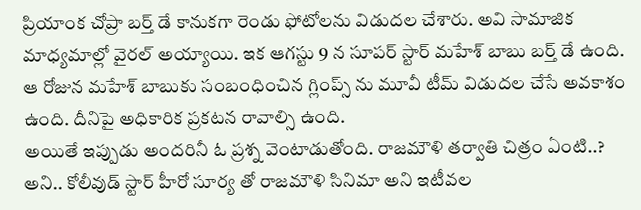ప్రియాంక చోప్రా బర్త్ డే కానుకగా రెండు ఫోటోలను విడుదల చేశారు. అవి సామాజిక మాధ్యమాల్లో వైరల్ అయ్యాయి. ఇక ఆగస్టు 9 న సూపర్ స్టార్ మహేశ్ బాబు బర్త్ డే ఉంది. ఆ రోజున మహేశ్ బాబుకు సంబంధించిన గ్లింప్స్ ను మూవీ టీమ్ విడుదల చేసే అవకాశం ఉంది. దీనిపై అధికారిక ప్రకటన రావాల్సి ఉంది.
అయితే ఇప్పుడు అందరినీ ఓ ప్రశ్న వెంటాడుతోంది. రాజమౌళి తర్వాతి చిత్రం ఏంటి..? అని.. కోలీవుడ్ స్టార్ హీరో సూర్య తో రాజమౌళి సినిమా అని ఇటీవల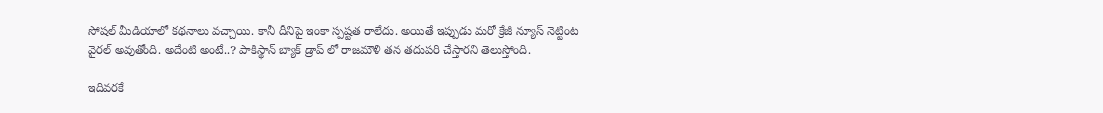సోషల్ మీడియాలో కథనాలు వచ్చాయి. కానీ దీనిపై ఇంకా స్పష్టత రాలేదు. అయితే ఇప్పుడు మరో క్రేజీ న్యూస్ నెట్టింట వైరల్ అవుతోంది. అదేంటి అంటే..? పాకిస్థాన్ బ్యాక్ డ్రాప్ లో రాజమౌళి తన తదుపరి చేస్తారని తెలుస్తోంది.

ఇదివరకే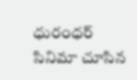ధురంధర్ సినిమా చూసిన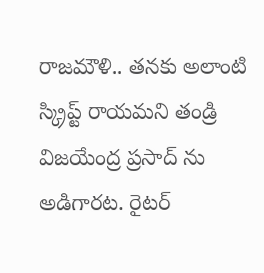రాజమౌళి.. తనకు అలాంటి స్క్రిప్ట్ రాయమని తండ్రి విజయేంద్ర ప్రసాద్ ను అడిగారట. రైటర్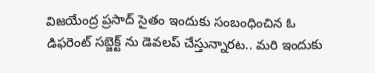విజయేంద్ర ప్రసాద్ సైతం ఇందుకు సంబంధించిన ఓ డిఫరెంట్ సబ్జెక్ట్ ను డెవలప్ చేస్తున్నారట.. మరి ఇందుకు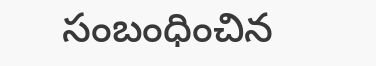సంబంధించిన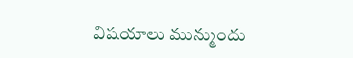విషయాలు మున్ముందు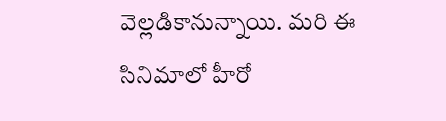వెల్లడికానున్నాయి. మరి ఈ సినిమాలో హీరో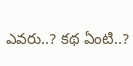ఎవరు..? కథ ఏంటి..?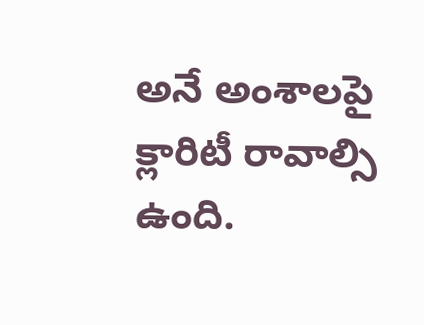అనే అంశాలపై క్లారిటీ రావాల్సి ఉంది.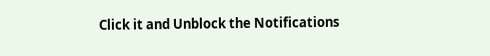Click it and Unblock the Notifications